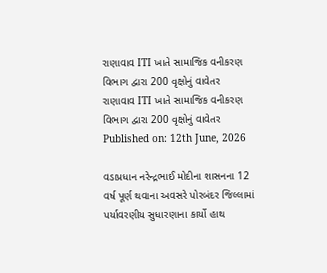રાણાવાવ ITI ખાતે સામાજિક વનીકરણ વિભાગ દ્વારા 200 વૃક્ષોનું વાવેતર
રાણાવાવ ITI ખાતે સામાજિક વનીકરણ વિભાગ દ્વારા 200 વૃક્ષોનું વાવેતર
Published on: 12th June, 2026

વડાપ્રધાન નરેન્દ્રભાઈ મોદીના શાસનના 12 વર્ષ પૂર્ણ થવાના અવસરે પોરબંદર જિલ્લામાં પર્યાવરણીય સુધારણાના કાર્યો હાથ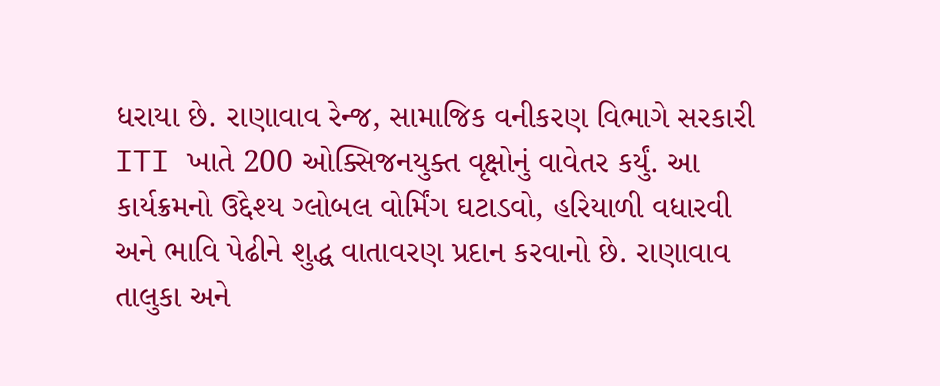ધરાયા છે. રાણાવાવ રેન્જ, સામાજિક વનીકરણ વિભાગે સરકારી ITI ખાતે 200 ઓક્સિજનયુક્ત વૃક્ષોનું વાવેતર કર્યું. આ કાર્યક્રમનો ઉદ્દેશ્ય ગ્લોબલ વોર્મિંગ ઘટાડવો, હરિયાળી વધારવી અને ભાવિ પેઢીને શુદ્ધ વાતાવરણ પ્રદાન કરવાનો છે. રાણાવાવ તાલુકા અને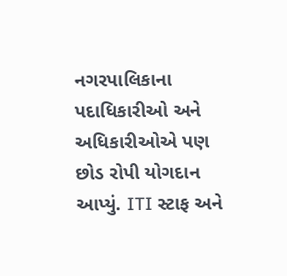નગરપાલિકાના પદાધિકારીઓ અને અધિકારીઓએ પણ છોડ રોપી યોગદાન આપ્યું. ITI સ્ટાફ અને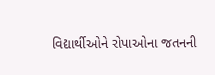વિદ્યાર્થીઓને રોપાઓના જતનની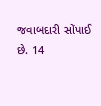જવાબદારી સોંપાઈ છે. 14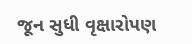જૂન સુધી વૃક્ષારોપણ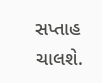સપ્તાહ ચાલશે.